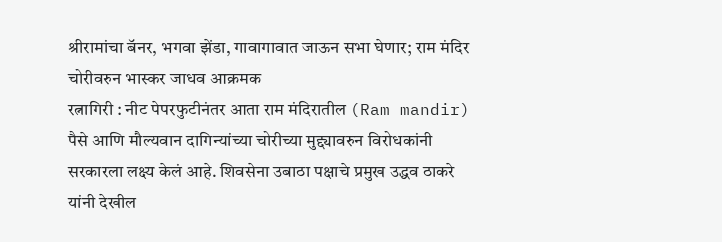श्रीरामांचा बॅनर, भगवा झेंडा, गावागावात जाऊन सभा घेणार; राम मंदिर चोरीवरुन भास्कर जाधव आक्रमक
रत्नागिरी : नीट पेपरफुटीनंतर आता राम मंदिरातील (Ram mandir) पैसे आणि मौल्यवान दागिन्यांच्या चोरीच्या मुद्द्यावरुन विरोधकांनी सरकारला लक्ष्य केलं आहे. शिवसेना उबाठा पक्षाचे प्रमुख उद्धव ठाकरे यांनी देखील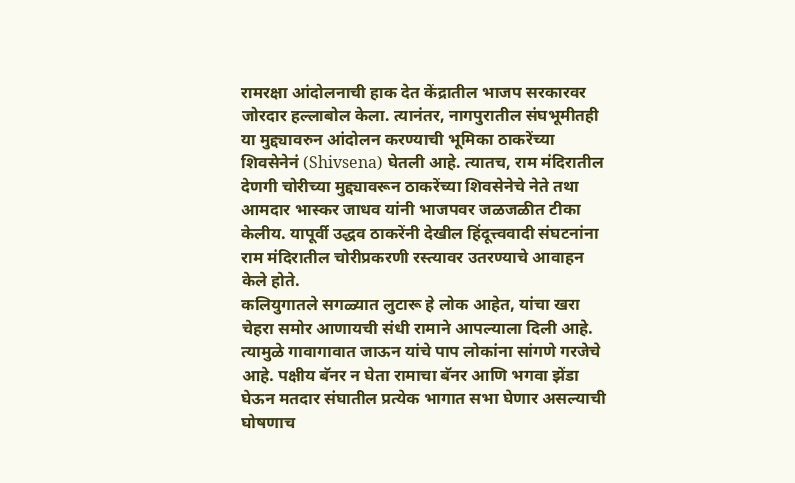रामरक्षा आंदोलनाची हाक देत केंद्रातील भाजप सरकारवर जोरदार हल्लाबोल केला. त्यानंतर, नागपुरातील संघभूमीतही या मुद्द्यावरुन आंदोलन करण्याची भूमिका ठाकरेंच्या शिवसेनेनं (Shivsena) घेतली आहे. त्यातच, राम मंदिरातील देणगी चोरीच्या मुद्द्यावरून ठाकरेंच्या शिवसेनेचे नेते तथा आमदार भास्कर जाधव यांनी भाजपवर जळजळीत टीका केलीय. यापूर्वी उद्धव ठाकरेंनी देखील हिंदूत्त्ववादी संघटनांना राम मंदिरातील चोरीप्रकरणी रस्त्यावर उतरण्याचे आवाहन केले होते.
कलियुगातले सगळ्यात लुटारू हे लोक आहेत, यांचा खरा चेहरा समोर आणायची संधी रामाने आपल्याला दिली आहे. त्यामुळे गावागावात जाऊन यांचे पाप लोकांना सांगणे गरजेचे आहे. पक्षीय बॅनर न घेता रामाचा बॅनर आणि भगवा झेंडा घेऊन मतदार संघातील प्रत्येक भागात सभा घेणार असल्याची घोषणाच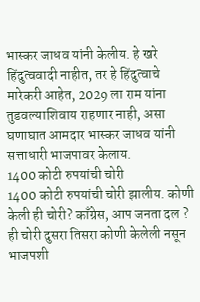भास्कर जाधव यांनी केलीय. हे खरे हिंदुत्ववादी नाहीत, तर हे हिंदुत्वाचे मारेकरी आहेत, 2029 ला राम यांना तुडवल्याशिवाय राहणार नाही, असा घणाघात आमदार भास्कर जाधव यांनी सत्ताधारी भाजपावर केलाय.
1400 कोटी रुपयांची चोरी
1400 कोटी रुपयांची चोरी झालीय. कोणी केली ही चोरी? काँग्रेस, आप जनता दल ? ही चोरी दुसरा तिसरा कोणी केलेली नसून भाजपशी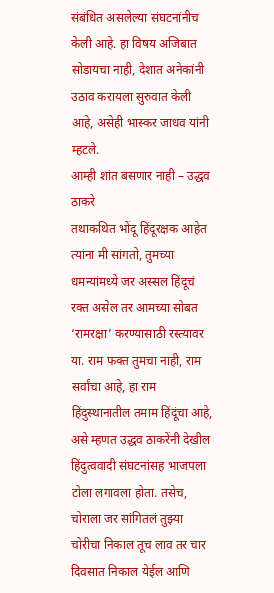संबंधित असलेल्या संघटनांनीच केली आहे. हा विषय अजिबात सोडायचा नाही, देशात अनेकांनी उठाव करायला सुरुवात केली आहे, असेही भास्कर जाधव यांनी म्हटले.
आम्ही शांत बसणार नाही – उद्धव ठाकरे
तथाकथित भोंदू हिंदूरक्षक आहेत त्यांना मी सांगतो, तुमच्या धमन्यांमध्ये जर अस्सल हिंदूचं रक्त असेल तर आमच्या सोबत ‘रामरक्षा’ करण्यासाठी रस्त्यावर या. राम फक्त तुमचा नाही, राम सर्वांचा आहे, हा राम हिंदुस्थानातील तमाम हिंदूंचा आहे, असे म्हणत उद्धव ठाकरेंनी देखील हिंदुत्ववादी संघटनांसह भाजपला टोला लगावला होता. तसेच, चोराला जर सांगितलं तुझ्या चोरीचा निकाल तूच लाव तर चार दिवसात निकाल येईल आणि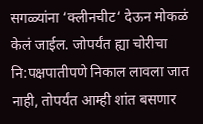सगळ्यांना ‘क्लीनचीट‘ देऊन मोकळं केलं जाईल. जोपर्यंत ह्या चोरीचा नि:पक्षपातीपणे निकाल लावला जात नाही, तोपर्यंत आम्ही शांत बसणार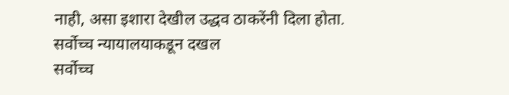नाही, असा इशारा देखील उद्धव ठाकरेंनी दिला होता.
सर्वोच्च न्यायालयाकडून दखल
सर्वोच्च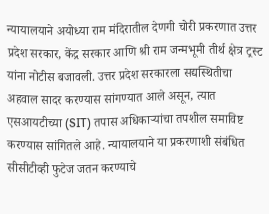न्यायालयाने अयोध्या राम मंदिरातील देणगी चोरी प्रकरणात उत्तर प्रदेश सरकार, केंद्र सरकार आणि श्री राम जन्मभूमी तीर्थ क्षेत्र ट्रस्ट यांना नोटीस बजावली. उत्तर प्रदेश सरकारला सद्यस्थितीचा अहवाल सादर करण्यास सांगण्यात आले असून, त्यात एसआयटीच्या (SIT) तपास अधिकाऱ्यांचा तपशील समाविष्ट करण्यास सांगितले आहे. न्यायालयाने या प्रकरणाशी संबंधित सीसीटीव्ही फुटेज जतन करण्याचे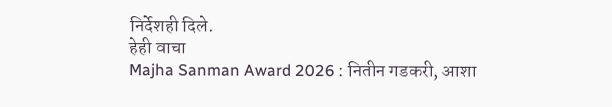निर्देशही दिले.
हेही वाचा
Majha Sanman Award 2026 : नितीन गडकरी, आशा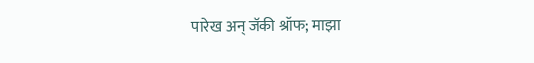पारेख अन् जॅकी श्रॉफ; माझा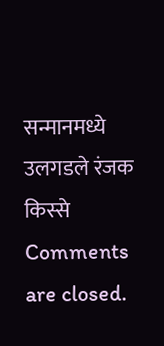सन्मानमध्ये उलगडले रंजक किस्से
Comments are closed.